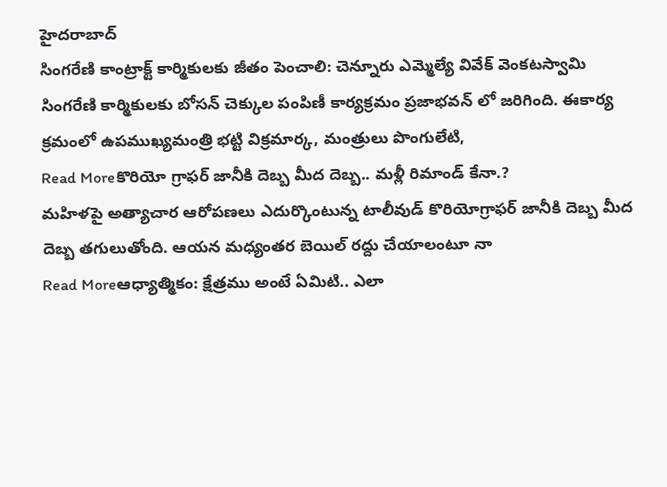హైదరాబాద్
సింగరేణి కాంట్రాక్ట్ కార్మికులకు జీతం పెంచాలి: చెన్నూరు ఎమ్మెల్యే వివేక్ వెంకటస్వామి
సింగరేణి కార్మికులకు బోసన్ చెక్కుల పంపిణీ కార్యక్రమం ప్రజాభవన్ లో జరిగింది. ఈకార్య క్రమంలో ఉపముఖ్యమంత్రి భట్టి విక్రమార్క, మంత్రులు పొంగులేటి,
Read Moreకొరియో గ్రాఫర్ జానీకి దెబ్బ మీద దెబ్బ.. మళ్లీ రిమాండ్ కేనా.?
మహిళపై అత్యాచార ఆరోపణలు ఎదుర్కొంటున్న టాలీవుడ్ కొరియోగ్రాఫర్ జానీకి దెబ్బ మీద దెబ్బ తగులుతోంది. ఆయన మధ్యంతర బెయిల్ రద్దు చేయాలంటూ నా
Read Moreఆధ్యాత్మికం: క్షేత్రము అంటే ఏమిటి.. ఎలా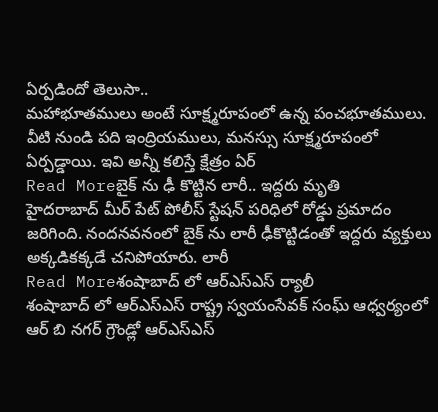ఏర్పడిందో తెలుసా..
మహాభూతములు అంటే సూక్ష్మరూపంలో ఉన్న పంచభూతములు. వీటి నుండి పది ఇంద్రియములు, మనస్సు సూక్ష్మరూపంలో ఏర్పడ్డాయి. ఇవి అన్నీ కలిస్తే క్షేత్రం ఏర్
Read Moreబైక్ ను ఢీ కొట్టిన లారీ.. ఇద్దరు మృతి
హైదరాబాద్ మీర్ పేట్ పోలీస్ స్టేషన్ పరిధిలో రోడ్డు ప్రమాదం జరిగింది. నందనవనంలో బైక్ ను లారీ ఢీకొట్టిడంతో ఇద్దరు వ్యక్తులు అక్కడికక్కడే చనిపోయారు. లారీ
Read Moreశంషాబాద్ లో ఆర్ఎస్ఎస్ ర్యాలీ
శంషాబాద్ లో ఆర్ఎస్ఎస్ రాష్ట్ర స్వయంసేవక్ సంఘ్ ఆధ్వర్యంలో ఆర్ బి నగర్ గ్రౌండ్లో ఆర్ఎస్ఎస్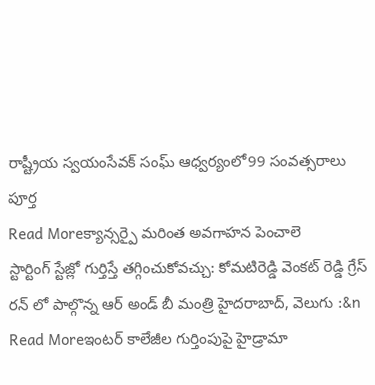రాష్ట్రీయ స్వయంసేవక్ సంఘ్ ఆధ్వర్యంలో99 సంవత్సరాలు పూర్త
Read Moreక్యాన్సర్పై మరింత అవగాహన పెంచాలె
స్టార్టింగ్ స్టేజ్లో గుర్తిస్తే తగ్గించుకోవచ్చు: కోమటిరెడ్డి వెంకట్ రెడ్డి గ్రేస్ రన్ లో పాల్గొన్న ఆర్ అండ్ బీ మంత్రి హైదరాబాద్, వెలుగు :&n
Read Moreఇంటర్ కాలేజీల గుర్తింపుపై హైడ్రామా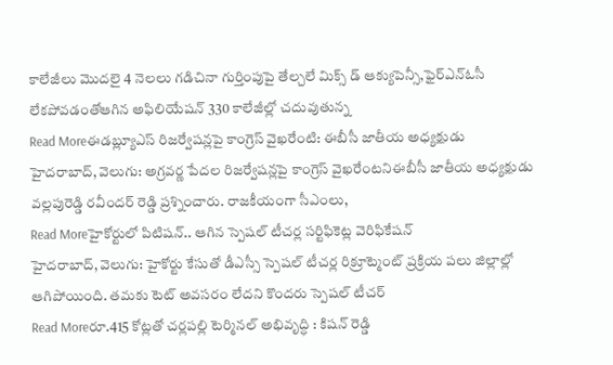కాలేజీలు మొదలై 4 నెలలు గడిచినా గుర్తింపుపై తేల్చలే మిక్స్ డ్ ఆక్యుపెన్సీ,ఫైర్ఎన్ఓసీ లేకపోవడంతోఆగిన అఫిలియేషన్ 330 కాలేజీల్లో చదువుతున్న
Read Moreఈడబ్ల్యూఎస్ రిజర్వేషన్లపై కాంగ్రెస్ వైఖరేంటి: ఈబీసీ జాతీయ అధ్యక్షుడు
హైదరాబాద్, వెలుగు: అగ్రవర్ణ పేదల రిజర్వేషన్లపై కాంగ్రెస్ వైఖరేంటనిఈబీసీ జాతీయ అధ్యక్షుడు వల్లపురెడ్డి రవీందర్ రెడ్డి ప్రశ్నించారు. రాజకీయంగా సీఎంలు,
Read Moreహైకోర్టులో పిటిషన్.. ఆగిన స్పెషల్ టీచర్ల సర్టిఫికెట్ల వెరిఫికేషన్
హైదరాబాద్, వెలుగు: హైకోర్టు కేసుతో డీఎస్సీ స్పెషల్ టీచర్ల రిక్రూట్మెంట్ ప్రక్రియ పలు జిల్లాల్లో ఆగిపోయింది. తమకు టెట్ అవసరం లేదని కొందరు స్పెషల్ టీచర్
Read Moreరూ.415 కోట్లతో చర్లపల్లి టెర్మినల్ అభివృద్ధి : కిషన్ రెడ్డి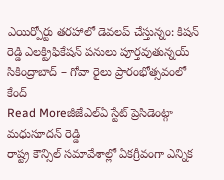ఎయిర్పోర్టు తరహాలో డెవలప్ చేస్తున్నం: కిషన్ రెడ్డి ఎలక్ట్రిఫికేషన్ పనులు పూర్తవుతున్నయ్ సికింద్రాబాద్ – గోవా రైలు ప్రారంభోత్సవంలో కేంద్
Read Moreజీజేఎల్ఏ స్టేట్ ప్రెసిడెంట్గా మధుసూదన్ రెడ్డి
రాష్ట్ర కౌన్సిల్ సమావేశాల్లో ఏకగ్రీవంగా ఎన్నిక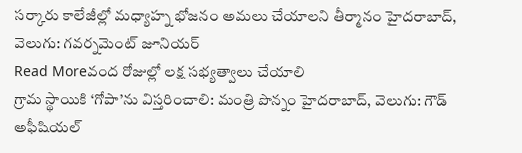సర్కారు కాలేజీల్లో మధ్యాహ్న భోజనం అమలు చేయాలని తీర్మానం హైదరాబాద్, వెలుగు: గవర్నమెంట్ జూనియర్
Read Moreవంద రోజుల్లో లక్ష సభ్యత్వాలు చేయాలి
గ్రామ స్థాయికి ‘గోపా’ను విస్తరించాలి: మంత్రి పొన్నం హైదరాబాద్, వెలుగు: గౌడ్ అఫీషియల్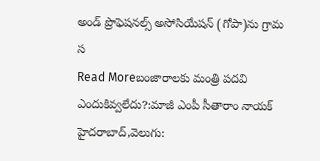అండ్ ప్రొఫెషనల్స్ అసోసియేషన్ (గోపా)ను గ్రామ స
Read Moreబంజారాలకు మంత్రి పదవి ఎందుకివ్వలేదు?:మాజీ ఎంపీ సీతారాం నాయక్
హైదరాబాద్,వెలుగు: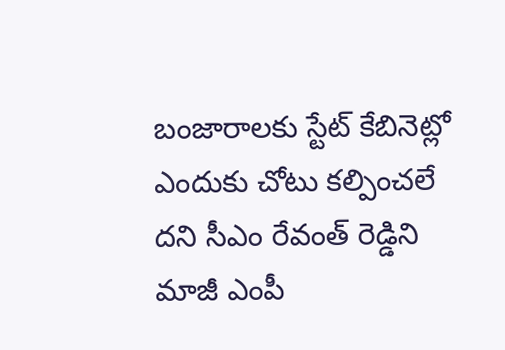బంజారాలకు స్టేట్ కేబినెట్లో ఎందుకు చోటు కల్పించలే దని సీఎం రేవంత్ రెడ్డిని మాజీ ఎంపీ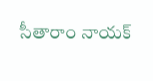సీతారాం నాయక్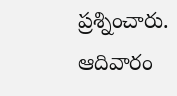ప్రశ్నించారు. ఆదివారం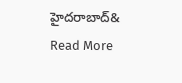హైదరాబాద్&
Read More